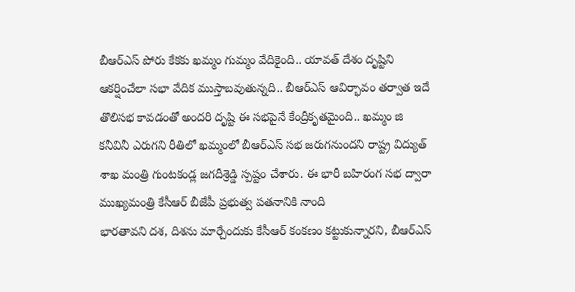బీఆర్ఎస్ పోరు కేకకు ఖమ్మం గుమ్మం వేదికైంది.. యావత్ దేశం దృష్టిని ఆకర్షించేలా సభా వేదిక ముస్తాబవుతున్నది.. బీఆర్ఎస్ ఆవిర్భావం తర్వాత ఇదే తొలిసభ కావడంతో అందరి దృష్టి ఈ సభపైనే కేంద్రీకృతమైంది.. ఖమ్మం జి
కనీవినీ ఎరుగని రీతిలో ఖమ్మంలో బీఆర్ఎస్ సభ జరుగనుందని రాష్ట్ర విద్యుత్ శాఖ మంత్రి గుంటకండ్ల జగదీశ్రెడ్డి స్పష్టం చేశారు. ఈ భారీ బహిరంగ సభ ద్వారా ముఖ్యమంత్రి కేసీఆర్ బీజేపీ ప్రభుత్వ పతనానికి నాంది
భారతావని దశ, దిశను మార్చేందుకు కేసీఆర్ కంకణం కట్టుకున్నారని, బీఆర్ఎస్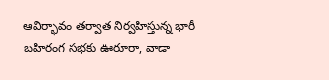ఆవిర్భావం తర్వాత నిర్వహిస్తున్న భారీ బహిరంగ సభకు ఊరూరా, వాడా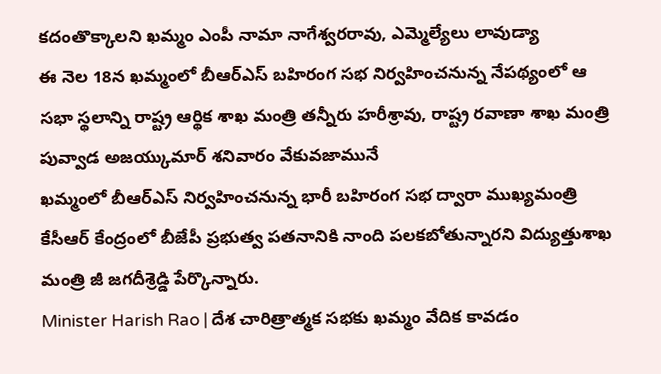కదంతొక్కాలని ఖమ్మం ఎంపీ నామా నాగేశ్వరరావు, ఎమ్మెల్యేలు లావుడ్యా
ఈ నెల 18న ఖమ్మంలో బీఆర్ఎస్ బహిరంగ సభ నిర్వహించనున్న నేపథ్యంలో ఆ సభా స్థలాన్ని రాష్ట్ర ఆర్థిక శాఖ మంత్రి తన్నీరు హరీశ్రావు, రాష్ట్ర రవాణా శాఖ మంత్రి పువ్వాడ అజయ్కుమార్ శనివారం వేకువజామునే
ఖమ్మంలో బీఆర్ఎస్ నిర్వహించనున్న భారీ బహిరంగ సభ ద్వారా ముఖ్యమంత్రి కేసీఆర్ కేంద్రంలో బీజేపీ ప్రభుత్వ పతనానికి నాంది పలకబోతున్నారని విద్యుత్తుశాఖ మంత్రి జీ జగదీశ్రెడ్డి పేర్కొన్నారు.
Minister Harish Rao | దేశ చారిత్రాత్మక సభకు ఖమ్మం వేదిక కావడం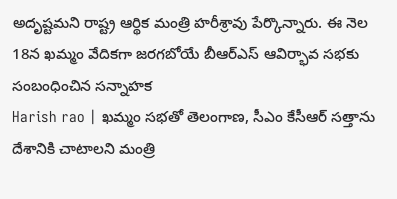అదృష్టమని రాష్ట్ర ఆర్థిక మంత్రి హరీశ్రావు పేర్కొన్నారు. ఈ నెల 18న ఖమ్మం వేదికగా జరగబోయే బీఆర్ఎస్ ఆవిర్భావ సభకు సంబంధించిన సన్నాహక
Harish rao | ఖమ్మం సభతో తెలంగాణ, సీఎం కేసీఆర్ సత్తాను దేశానికి చాటాలని మంత్రి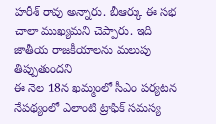హరీశ్ రావు అన్నారు. బీఆర్కు ఈ సభ చాలా ముఖ్యమని చెప్పారు. ఇది జాతీయ రాజకీయాలను మలుపు తిప్పుతుందని
ఈ నెల 18న ఖమ్మంలో సీఎం పర్యటన నేపథ్యంలో ఎలాంటి ట్రాఫిక్ సమస్య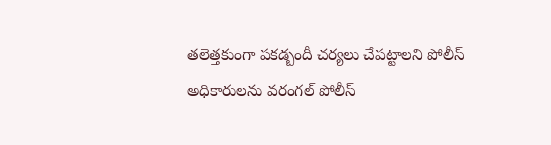తలెత్తకుంగా పకడ్బందీ చర్యలు చేపట్టాలని పోలీస్ అధికారులను వరంగల్ పోలీస్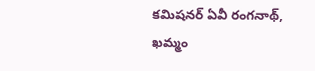కమిషనర్ ఏవీ రంగనాథ్, ఖమ్మం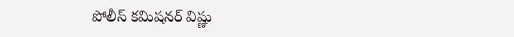పోలీస్ కమిషనర్ విష్ణు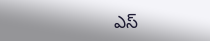ఎస్